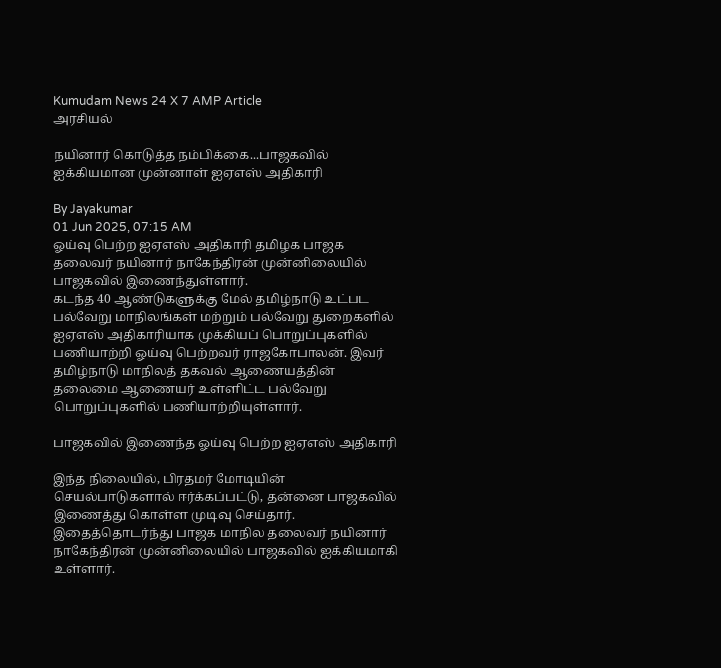Kumudam News 24 X 7 AMP Article
அரசியல்

நயினார் கொடுத்த நம்பிக்கை...பாஜகவில் ஐக்கியமான முன்னாள் ஐஏஎஸ் அதிகாரி

By Jayakumar
01 Jun 2025, 07:15 AM
ஓய்வு பெற்ற ஐஏஎஸ் அதிகாரி தமிழக பாஜக தலைவர் நயினார் நாகேந்திரன் முன்னிலையில் பாஜகவில் இணைந்துள்ளார்.
கடந்த 40 ஆண்டுகளுக்கு மேல் தமிழ்நாடு உட்பட பல்வேறு மாநிலங்கள் மற்றும் பல்வேறு துறைகளில் ஐஏஎஸ் அதிகாரியாக முக்கியப் பொறுப்புகளில் பணியாற்றி ஓய்வு பெற்றவர் ராஜகோபாலன். இவர் தமிழ்நாடு மாநிலத் தகவல் ஆணையத்தின் தலைமை ஆணையர் உள்ளிட்ட பல்வேறு பொறுப்புகளில் பணியாற்றியுள்ளார்.

பாஜகவில் இணைந்த ஓய்வு பெற்ற ஐஏஎஸ் அதிகாரி

இந்த நிலையில், பிரதமர் மோடியின் செயல்பாடுகளால் ஈர்க்கப்பட்டு, தன்னை பாஜகவில் இணைத்து கொள்ள முடிவு செய்தார். இதைத்தொடர்ந்து பாஜக மாநில தலைவர் நயினார் நாகேந்திரன் முன்னிலையில் பாஜகவில் ஐக்கியமாகி உள்ளார்.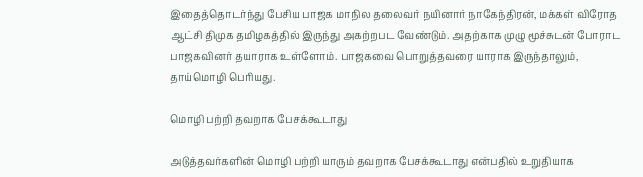இதைத்தொடர்ந்து பேசிய பாஜக மாநில தலைவர் நயினார் நாகேந்திரன், மக்கள் விரோத ஆட்சி திமுக தமிழகத்தில் இருந்து அகற்றபட வேண்டும். அதற்காக முழு மூச்சுடன் போராட பாஜகவினர் தயாராக உள்ளோம். பாஜகவை பொறுத்தவரை யாராக இருந்தாலும், தாய்மொழி பெரியது.

மொழி பற்றி தவறாக பேசக்கூடாது

அடுத்தவர்களின் மொழி பற்றி யாரும் தவறாக பேசக்கூடாது என்பதில் உறுதியாக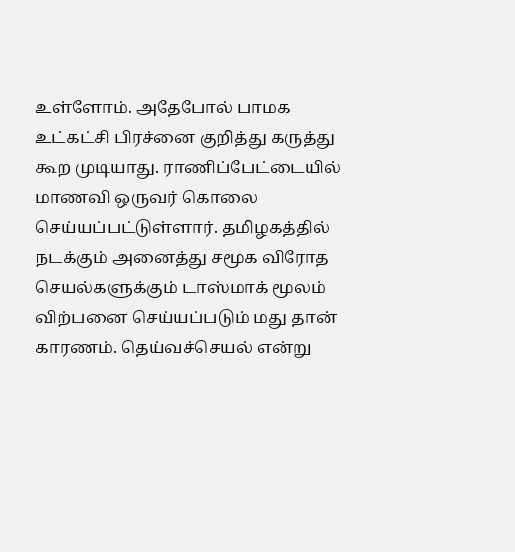உள்ளோம். அதேபோல் பாமக உட்கட்சி பிரச்னை குறித்து கருத்து கூற முடியாது. ராணிப்பேட்டையில் மாணவி ஒருவர் கொலை செய்யப்பட்டுள்ளார். தமிழகத்தில் நடக்கும் அனைத்து சமூக விரோத செயல்களுக்கும் டாஸ்மாக் மூலம் விற்பனை செய்யப்படும் மது தான் காரணம். தெய்வச்செயல் என்று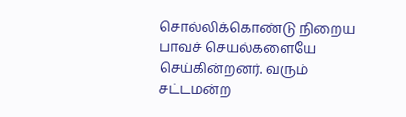சொல்லிக்கொண்டு நிறைய பாவச் செயல்களையே செய்கின்றனர். வரும் சட்டமன்ற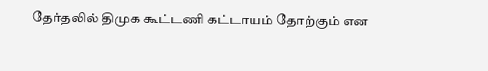தேர்தலில் திமுக கூட்டணி கட்டாயம் தோற்கும் என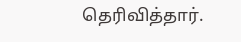தெரிவித்தார்.